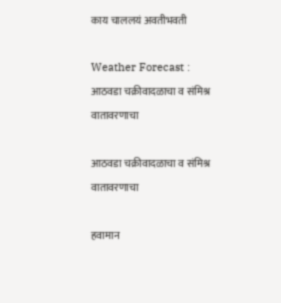काय चाललयं अवतीभवती

Weather Forecast : आठवडा चक्रीवादळाचा व संमिश्र वातावरणाचा

आठवडा चक्रीवादळाचा व संमिश्र वातावरणाचा

हवामान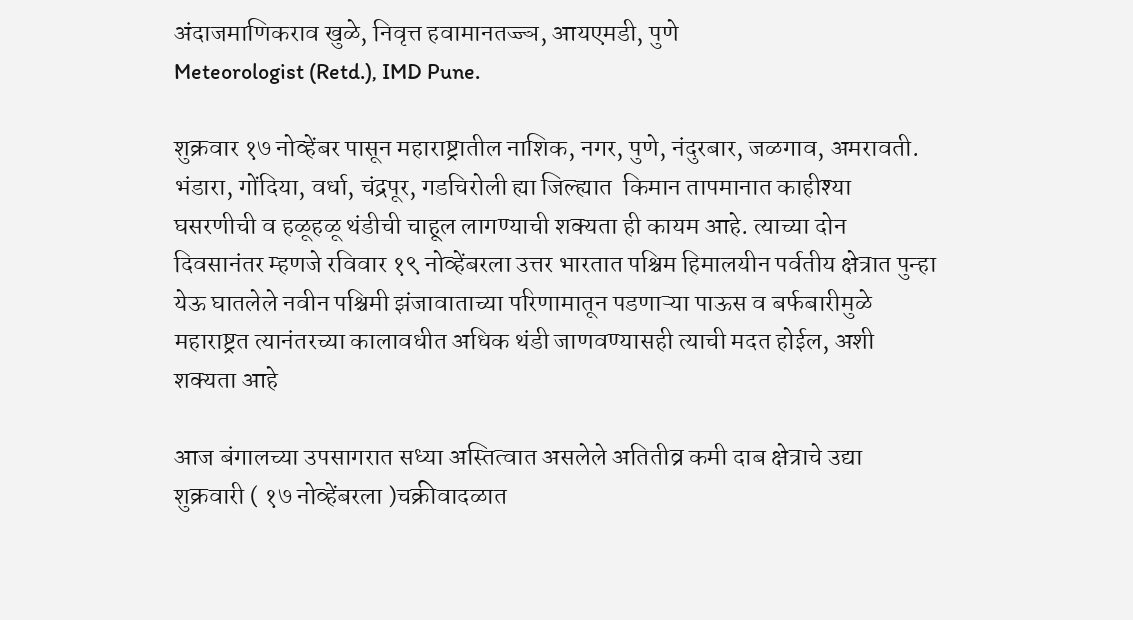अंदाजमाणिकराव खुळे, निवृत्त हवामानतज्ज्ञ, आयएमडी, पुणे
Meteorologist (Retd.), IMD Pune.

शुक्रवार १७ नोव्हेंबर पासून महाराष्ट्रातील नाशिक, नगर, पुणे, नंदुरबार, जळगाव, अमरावती. भंडारा, गोंदिया, वर्धा, चंद्रपूर, गडचिरोली ह्या जिल्ह्यात  किमान तापमानात काहीश्या घसरणीची व हळूहळू थंडीची चाहूल लागण्याची शक्यता ही कायम आहे. त्याच्या दोन दिवसानंतर म्हणजे रविवार १९ नोव्हेंबरला उत्तर भारतात पश्चिम हिमालयीन पर्वतीय क्षेत्रात पुन्हा येऊ घातलेले नवीन पश्चिमी झंजावाताच्या परिणामातून पडणाऱ्या पाऊस व बर्फबारीमुळे महाराष्ट्रत त्यानंतरच्या कालावधीत अधिक थंडी जाणवण्यासही त्याची मदत होईल, अशी शक्यता आहे

आज बंगालच्या उपसागरात सध्या अस्तित्वात असलेले अतितीव्र कमी दाब क्षेत्राचे उद्या शुक्रवारी ( १७ नोव्हेंबरला )चक्रीवादळात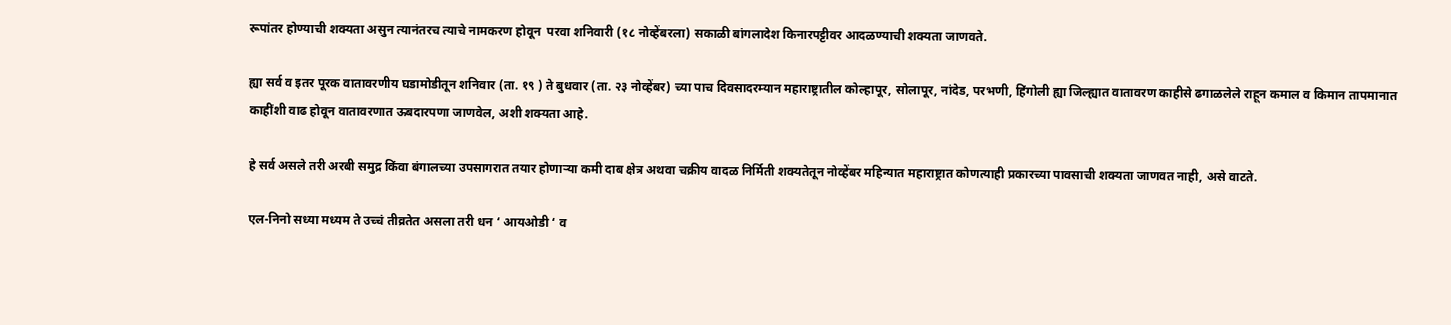रूपांतर होण्याची शक्यता असुन त्यानंतरच त्याचे नामकरण होवून  परवा शनिवारी (१८ नोव्हेंबरला) सकाळी बांगलादेश किनारपट्टीवर आदळण्याची शक्यता जाणवते.

ह्या सर्व व इतर पूरक वातावरणीय घडामोडीतून शनिवार (ता. १९ ) ते बुधवार (ता. २३ नोव्हेंबर) च्या पाच दिवसादरम्यान महाराष्ट्रातील कोल्हापूर, सोलापूर, नांदेड, परभणी, हिंगोली ह्या जिल्ह्यात वातावरण काहीसे ढगाळलेले राहून कमाल व किमान तापमानात काहींशी वाढ होवून वातावरणात ऊबदारपणा जाणवेल, अशी शक्यता आहे.

हे सर्व असले तरी अरबी समुद्र किंवा बंगालच्या उपसागरात तयार होणाऱ्या कमी दाब क्षेत्र अथवा चक्रीय वादळ निर्मिती शक्यतेतून नोव्हेंबर महिन्यात महाराष्ट्रात कोणत्याही प्रकारच्या पावसाची शक्यता जाणवत नाही, असे वाटते.

एल-निनो सध्या मध्यम ते उच्चं तीव्रतेत असला तरी धन ‘ आयओडी ‘ व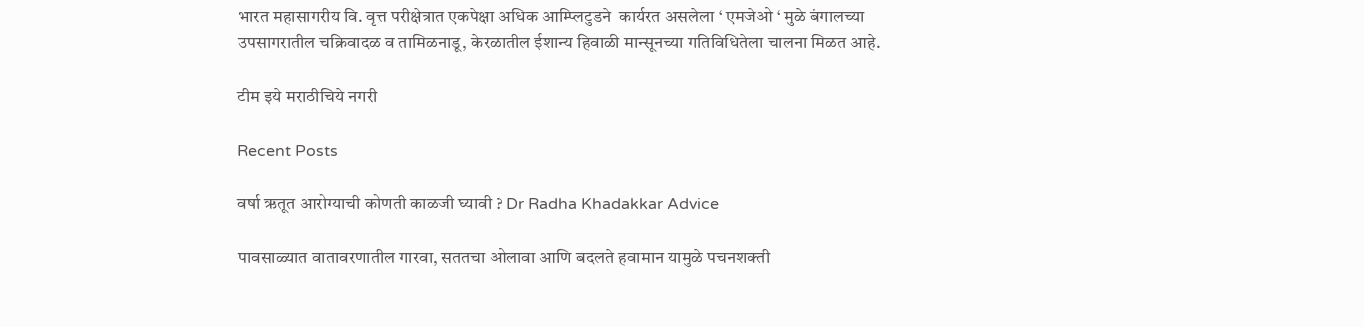भारत महासागरीय वि. वृत्त परीक्षेत्रात एकपेक्षा अधिक आम्प्लिटुडने  कार्यरत असलेला ‘ एमजेओ ‘ मुळे बंगालच्या उपसागरातील चक्रिवादळ व तामिळनाडू, केरळातील ईशान्य हिवाळी मान्सूनच्या गतिविधितेला चालना मिळत आहे.

टीम इये मराठीचिये नगरी

Recent Posts

वर्षा ऋतूत आरोग्याची कोणती काळजी घ्यावी ? Dr Radha Khadakkar Advice

पावसाळ्यात वातावरणातील गारवा, सततचा ओलावा आणि बदलते हवामान यामुळे पचनशक्ती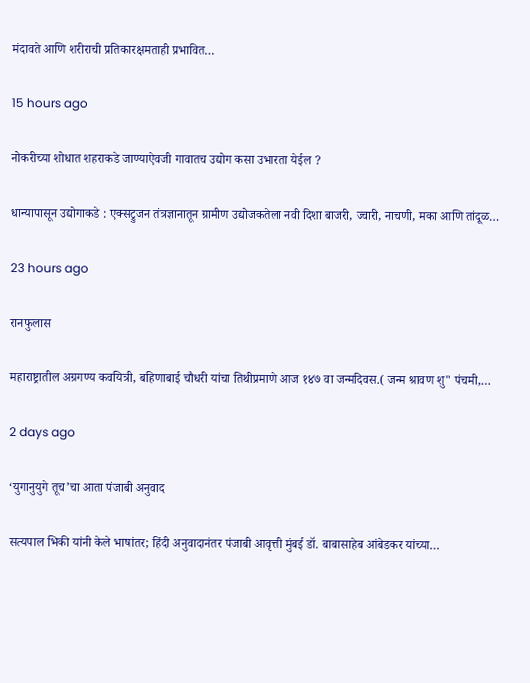मंदावते आणि शरीराची प्रतिकारक्षमताही प्रभावित…

15 hours ago

नोकरीच्या शोधात शहराकडे जाण्याऐवजी गावातच उद्योग कसा उभारता येईल ?

धान्यापासून उद्योगाकडे : एक्सट्रुजन तंत्रज्ञानातून ग्रामीण उद्योजकतेला नवी दिशा बाजरी, ज्वारी, नाचणी, मका आणि तांदूळ…

23 hours ago

रानफुलास

महाराष्ट्रातील अग्रगण्य कवयित्री, बहिणाबाई चौधरी यांचा तिथीप्रमाणे आज १४७ वा जन्मदिवस.( जन्म श्रावण शु" पंचमी,…

2 days ago

‘युगानुयुगे तूच’चा आता पंजाबी अनुवाद

सत्यपाल भिकी यांनी केले भाषांतर; हिंदी अनुवादानंतर पंजाबी आवृत्ती मुंबई डॉ. बाबासाहेब आंबेडकर यांच्या…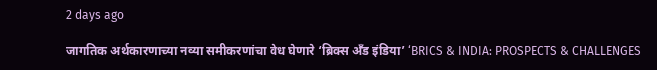2 days ago

जागतिक अर्थकारणाच्या नव्या समीकरणांचा वेध घेणारे ‘ब्रिक्स अँड इंडिया’ ‘BRICS & INDIA: PROSPECTS & CHALLENGES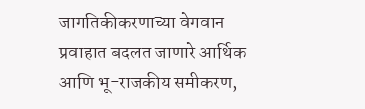जागतिकीकरणाच्या वेगवान प्रवाहात बदलत जाणारे आर्थिक आणि भू-राजकीय समीकरण,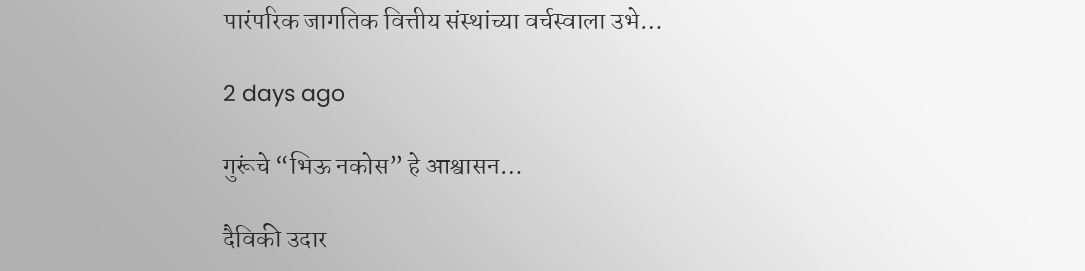पारंपरिक जागतिक वित्तीय संस्थांच्या वर्चस्वाला उभे…

2 days ago

गुरूंचे “भिऊ नकोस” हे आश्वासन…

दैविकी उदार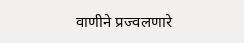वाणीने प्रज्वलणारे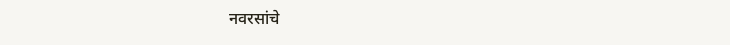नवरसांचे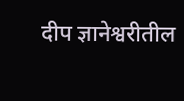दीप ज्ञानेश्वरीतील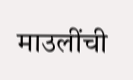माउलींची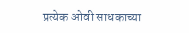प्रत्येक ओवी साधकाच्या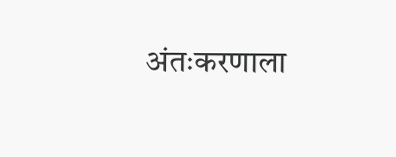अंतःकरणाला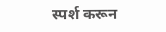स्पर्श करून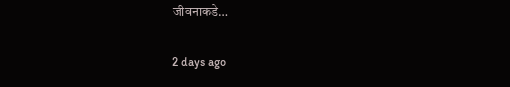जीवनाकडे…

2 days ago